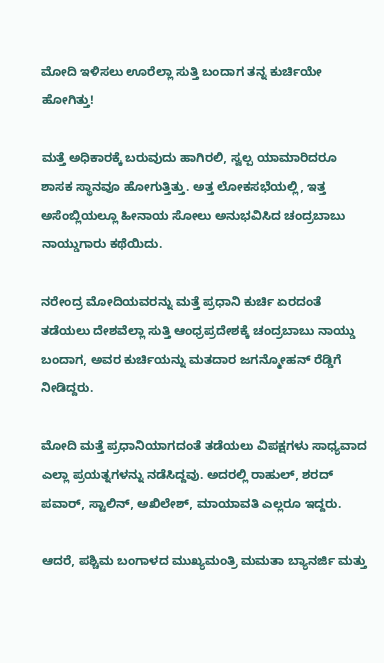ಮೋದಿ ಇಳಿಸಲು ಊರೆಲ್ಲಾ ಸುತ್ತಿ ಬಂದಾಗ ತನ್ನ ಕುರ್ಚಿಯೇ ಹೋಗಿತ್ತು!

ಮತ್ತೆ ಅಧಿಕಾರಕ್ಕೆ ಬರುವುದು ಹಾಗಿರಲಿ, ಸ್ವಲ್ಪ ಯಾಮಾರಿದರೂ ಶಾಸಕ ಸ್ಥಾನವೂ ಹೋಗುತ್ತಿತ್ತು. ಅತ್ತ ಲೋಕಸಭೆಯಲ್ಲಿ, ಇತ್ತ ಅಸೆಂಬ್ಲಿಯಲ್ಲೂ ಹೀನಾಯ ಸೋಲು ಅನುಭವಿಸಿದ ಚಂದ್ರಬಾಬು ನಾಯ್ಡುಗಾರು ಕಥೆಯಿದು.

ನರೇಂದ್ರ ಮೋದಿಯವರನ್ನು ಮತ್ತೆ ಪ್ರಧಾನಿ ಕುರ್ಚಿ ಏರದಂತೆ ತಡೆಯಲು ದೇಶವೆಲ್ಲಾ ಸುತ್ತಿ ಆಂಧ್ರಪ್ರದೇಶಕ್ಕೆ ಚಂದ್ರಬಾಬು ನಾಯ್ಡು ಬಂದಾಗ, ಅವರ ಕುರ್ಚಿಯನ್ನು ಮತದಾರ ಜಗನ್ಮೋಹನ್ ರೆಡ್ಡಿಗೆ ನೀಡಿದ್ದರು.

ಮೋದಿ ಮತ್ತೆ ಪ್ರಧಾನಿಯಾಗದಂತೆ ತಡೆಯಲು ವಿಪಕ್ಷಗಳು ಸಾಧ್ಯವಾದ ಎಲ್ಲಾ ಪ್ರಯತ್ನಗಳನ್ನು ನಡೆಸಿದ್ದವು. ಅದರಲ್ಲಿ ರಾಹುಲ್, ಶರದ್ ಪವಾರ್, ಸ್ಟಾಲಿನ್, ಅಖಿಲೇಶ್, ಮಾಯಾವತಿ ಎಲ್ಲರೂ ಇದ್ದರು.

ಆದರೆ, ಪಶ್ಚಿಮ ಬಂಗಾಳದ ಮುಖ್ಯಮಂತ್ರಿ ಮಮತಾ ಬ್ಯಾನರ್ಜಿ ಮತ್ತು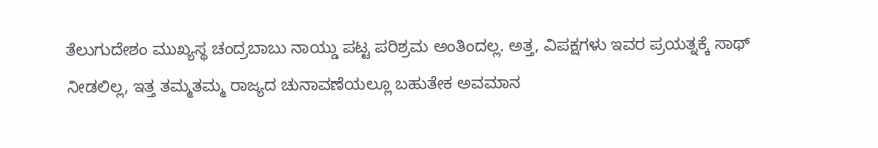ತೆಲುಗುದೇಶಂ ಮುಖ್ಯಸ್ಥ ಚಂದ್ರಬಾಬು ನಾಯ್ಡು ಪಟ್ಟ ಪರಿಶ್ರಮ ಅಂತಿಂದಲ್ಲ. ಅತ್ತ, ವಿಪಕ್ಷಗಳು ಇವರ ಪ್ರಯತ್ನಕ್ಕೆ ಸಾಥ್ ನೀಡಲಿಲ್ಲ, ಇತ್ತ ತಮ್ಮತಮ್ಮ ರಾಜ್ಯದ ಚುನಾವಣೆಯಲ್ಲೂ ಬಹುತೇಕ ಅವಮಾನ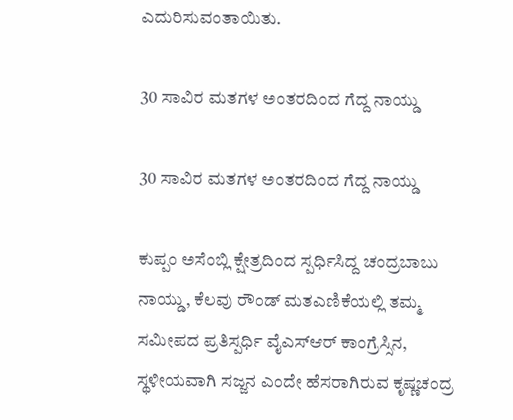ಎದುರಿಸುವಂತಾಯಿತು.

30 ಸಾವಿರ ಮತಗಳ ಅಂತರದಿಂದ ಗೆದ್ದ ನಾಯ್ಡು

30 ಸಾವಿರ ಮತಗಳ ಅಂತರದಿಂದ ಗೆದ್ದ ನಾಯ್ಡು

ಕುಪ್ಪಂ ಅಸೆಂಬ್ಲಿ ಕ್ಷೇತ್ರದಿಂದ ಸ್ಪರ್ಧಿಸಿದ್ದ ಚಂದ್ರಬಾಬು ನಾಯ್ಡು, ಕೆಲವು ರೌಂಡ್ ಮತಎಣಿಕೆಯಲ್ಲಿ ತಮ್ಮ ಸಮೀಪದ ಪ್ರತಿಸ್ಪರ್ಧಿ ವೈಎಸ್ಆರ್ ಕಾಂಗ್ರೆಸ್ಸಿನ, ಸ್ಥಳೀಯವಾಗಿ ಸಜ್ಜನ ಎಂದೇ ಹೆಸರಾಗಿರುವ ಕೃಷ್ಣಚಂದ್ರ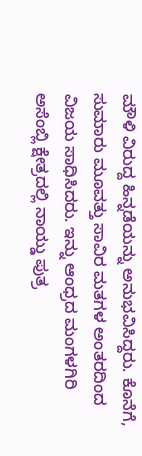ಮೌಳಿ ವಿರುದ್ದ ಹಿನ್ನಡೆಯನ್ನು ಅನುಭವಿಸಿದ್ದರು. ಕೊನೆಗೆ, ಸುಮಾರು ಮೂವತ್ತು ಸಾವಿರ ಮತಗಳ ಅಂತರದಿಂದ ವಿಜಯ ಸಾಧಿಸಿದರು. ಇನ್ನು ಆಂಧ್ರದ ಮಂಗಳಗಿರಿ ಅಸೆಂಬ್ಲಿ ಕ್ಷೇತ್ರದಲ್ಲಿ ನಾಯ್ಡು ಪುತ್ರ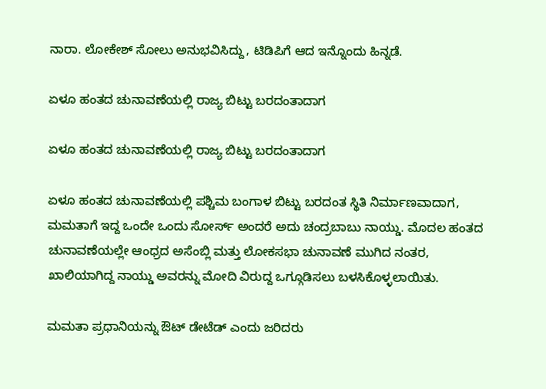ನಾರಾ. ಲೋಕೇಶ್ ಸೋಲು ಅನುಭವಿಸಿದ್ದು, ಟಿಡಿಪಿಗೆ ಆದ ಇನ್ನೊಂದು ಹಿನ್ನಡೆ.

ಏಳೂ ಹಂತದ ಚುನಾವಣೆಯಲ್ಲಿ ರಾಜ್ಯ ಬಿಟ್ಟು ಬರದಂತಾದಾಗ

ಏಳೂ ಹಂತದ ಚುನಾವಣೆಯಲ್ಲಿ ರಾಜ್ಯ ಬಿಟ್ಟು ಬರದಂತಾದಾಗ

ಏಳೂ ಹಂತದ ಚುನಾವಣೆಯಲ್ಲಿ ಪಶ್ಚಿಮ ಬಂಗಾಳ ಬಿಟ್ಟು ಬರದಂತ ಸ್ಥಿತಿ ನಿರ್ಮಾಣವಾದಾಗ, ಮಮತಾಗೆ ಇದ್ದ ಒಂದೇ ಒಂದು ಸೋರ್ಸ್ ಅಂದರೆ ಅದು ಚಂದ್ರಬಾಬು ನಾಯ್ಡು. ಮೊದಲ ಹಂತದ ಚುನಾವಣೆಯಲ್ಲೇ ಆಂಧ್ರದ ಅಸೆಂಬ್ಲಿ ಮತ್ತು ಲೋಕಸಭಾ ಚುನಾವಣೆ ಮುಗಿದ ನಂತರ, ಖಾಲಿಯಾಗಿದ್ದ ನಾಯ್ಡು ಅವರನ್ನು ಮೋದಿ ವಿರುದ್ದ ಒಗ್ಗೂಡಿಸಲು ಬಳಸಿಕೊಳ್ಳಲಾಯಿತು.

ಮಮತಾ ಪ್ರಧಾನಿಯನ್ನು ಔಟ್ ಡೇಟೆಡ್ ಎಂದು ಜರಿದರು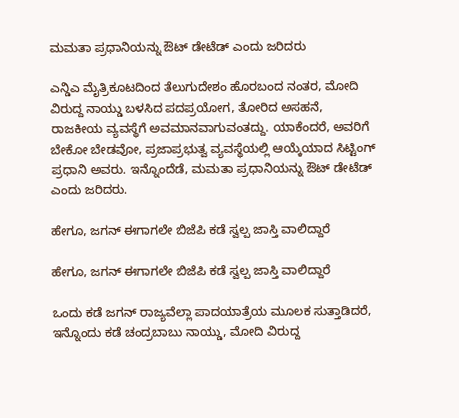ಮಮತಾ ಪ್ರಧಾನಿಯನ್ನು ಔಟ್ ಡೇಟೆಡ್ ಎಂದು ಜರಿದರು

ಎನ್ಡಿಎ ಮೈತ್ರಿಕೂಟದಿಂದ ತೆಲುಗುದೇಶಂ ಹೊರಬಂದ ನಂತರ, ಮೋದಿ ವಿರುದ್ದ ನಾಯ್ಡು ಬಳಸಿದ ಪದಪ್ರಯೋಗ, ತೋರಿದ ಅಸಹನೆ, ರಾಜಕೀಯ ವ್ಯವಸ್ಥೆಗೆ ಅವಮಾನವಾಗುವಂತದ್ದು. ಯಾಕೆಂದರೆ, ಅವರಿಗೆ ಬೇಕೋ ಬೇಡವೋ, ಪ್ರಜಾಪ್ರಭುತ್ವ ವ್ಯವಸ್ಥೆಯಲ್ಲಿ ಆಯ್ಕೆಯಾದ ಸಿಟ್ಟಿಂಗ್ ಪ್ರಧಾನಿ ಅವರು. ಇನ್ನೊಂದೆಡೆ, ಮಮತಾ ಪ್ರಧಾನಿಯನ್ನು ಔಟ್ ಡೇಟೆಡ್ ಎಂದು ಜರಿದರು.

ಹೇಗೂ, ಜಗನ್ ಈಗಾಗಲೇ ಬಿಜೆಪಿ ಕಡೆ ಸ್ವಲ್ಪ ಜಾಸ್ತಿ ವಾಲಿದ್ದಾರೆ

ಹೇಗೂ, ಜಗನ್ ಈಗಾಗಲೇ ಬಿಜೆಪಿ ಕಡೆ ಸ್ವಲ್ಪ ಜಾಸ್ತಿ ವಾಲಿದ್ದಾರೆ

ಒಂದು ಕಡೆ ಜಗನ್ ರಾಜ್ಯವೆಲ್ಲಾ ಪಾದಯಾತ್ರೆಯ ಮೂಲಕ ಸುತ್ತಾಡಿದರೆ, ಇನ್ನೊಂದು ಕಡೆ ಚಂದ್ರಬಾಬು ನಾಯ್ಡು, ಮೋದಿ ವಿರುದ್ದ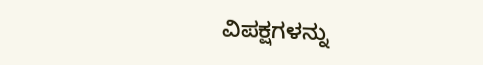ವಿಪಕ್ಷಗಳನ್ನು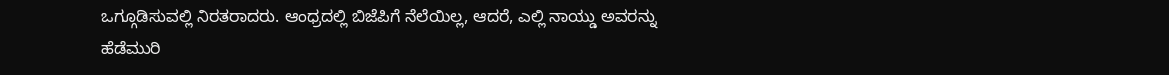ಒಗ್ಗೂಡಿಸುವಲ್ಲಿ ನಿರತರಾದರು. ಆಂಧ್ರದಲ್ಲಿ ಬಿಜೆಪಿಗೆ ನೆಲೆಯಿಲ್ಲ, ಆದರೆ, ಎಲ್ಲಿ ನಾಯ್ಡು ಅವರನ್ನು ಹೆಡೆಮುರಿ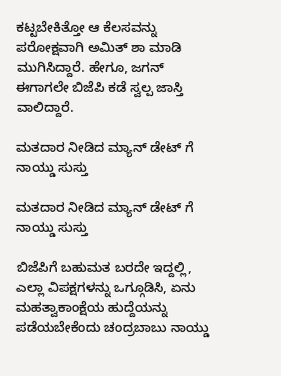ಕಟ್ಟಬೇಕಿತ್ತೋ ಆ ಕೆಲಸವನ್ನು ಪರೋಕ್ಷವಾಗಿ ಅಮಿತ್ ಶಾ ಮಾಡಿ ಮುಗಿಸಿದ್ದಾರೆ. ಹೇಗೂ, ಜಗನ್ ಈಗಾಗಲೇ ಬಿಜೆಪಿ ಕಡೆ ಸ್ವಲ್ಪ ಜಾಸ್ತಿ ವಾಲಿದ್ದಾರೆ.

ಮತದಾರ ನೀಡಿದ ಮ್ಯಾನ್ ಡೇಟ್ ಗೆ ನಾಯ್ಡು ಸುಸ್ತು

ಮತದಾರ ನೀಡಿದ ಮ್ಯಾನ್ ಡೇಟ್ ಗೆ ನಾಯ್ಡು ಸುಸ್ತು

ಬಿಜೆಪಿಗೆ ಬಹುಮತ ಬರದೇ ಇದ್ದಲ್ಲಿ, ಎಲ್ಲಾ ವಿಪಕ್ಷಗಳನ್ನು ಒಗ್ಗೂಡಿಸಿ, ಏನು ಮಹತ್ವಾಕಾಂಕ್ಷೆಯ ಹುದ್ದೆಯನ್ನು ಪಡೆಯಬೇಕೆಂದು ಚಂದ್ರಬಾಬು ನಾಯ್ಡು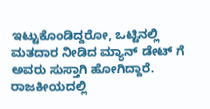ಇಟ್ಟುಕೊಂಡಿದ್ದರೋ, ಒಟ್ಟಿನಲ್ಲಿ ಮತದಾರ ನೀಡಿದ ಮ್ಯಾನ್ ಡೇಟ್ ಗೆ ಅವರು ಸುಸ್ತಾಗಿ ಹೋಗಿದ್ದಾರೆ. ರಾಜಕೀಯದಲ್ಲಿ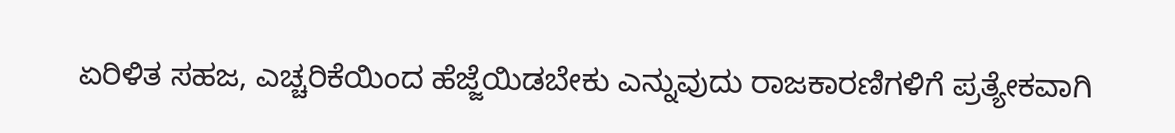ಏರಿಳಿತ ಸಹಜ, ಎಚ್ಚರಿಕೆಯಿಂದ ಹೆಜ್ಜೆಯಿಡಬೇಕು ಎನ್ನುವುದು ರಾಜಕಾರಣಿಗಳಿಗೆ ಪ್ರತ್ಯೇಕವಾಗಿ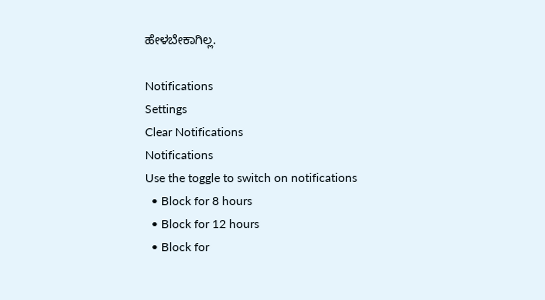ಹೇಳಬೇಕಾಗಿಲ್ಲ.

Notifications
Settings
Clear Notifications
Notifications
Use the toggle to switch on notifications
  • Block for 8 hours
  • Block for 12 hours
  • Block for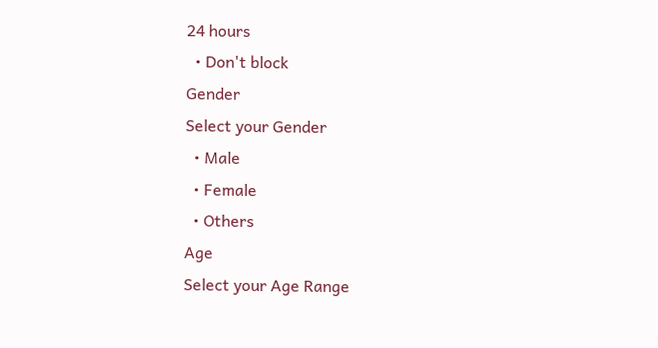24 hours
  • Don't block
Gender
Select your Gender
  • Male
  • Female
  • Others
Age
Select your Age Range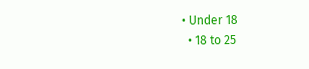• Under 18
  • 18 to 25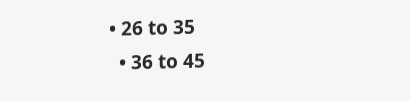• 26 to 35
  • 36 to 45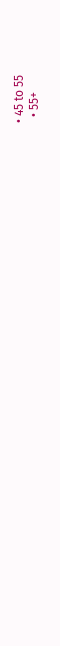• 45 to 55
  • 55+